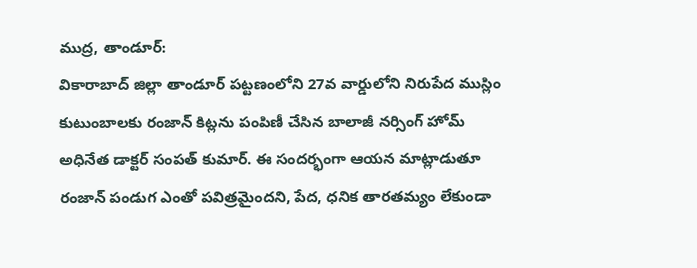ముద్ర, తాండూర్:
వికారాబాద్ జిల్లా తాండూర్ పట్టణంలోని 27వ వార్డులోని నిరుపేద ముస్లిం కుటుంబాలకు రంజాన్ కిట్లను పంపిణీ చేసిన బాలాజీ నర్సింగ్ హోమ్ అధినేత డాక్టర్ సంపత్ కుమార్. ఈ సందర్భంగా ఆయన మాట్లాడుతూ రంజాన్ పండుగ ఎంతో పవిత్రమైందని, పేద, ధనిక తారతమ్యం లేకుండా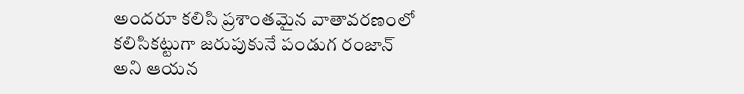అందరూ కలిసి ప్రశాంతమైన వాతావరణంలో కలిసికట్టుగా జరుపుకునే పండుగ రంజాన్ అని ఆయన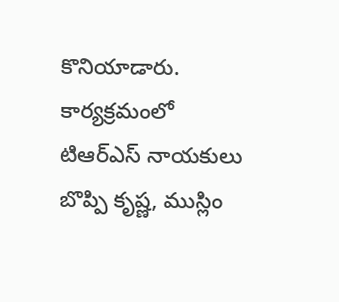కొనియాడారు. కార్యక్రమంలో టిఆర్ఎస్ నాయకులు బొప్పి కృష్ణ, ముస్లిం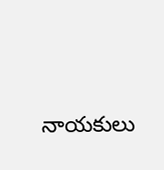నాయకులు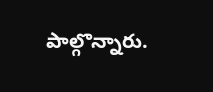పాల్గొన్నారు.